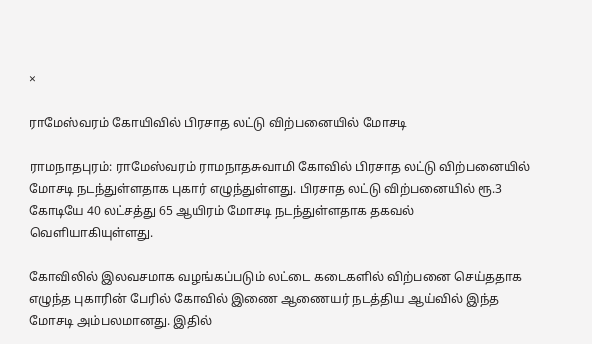×

ராமேஸ்வரம் கோயிவில் பிரசாத லட்டு விற்பனையில் மோசடி

ராமநாதபுரம்: ராமேஸ்வரம் ராமநாதசுவாமி கோவில் பிரசாத லட்டு விற்பனையில் மோசடி நடந்துள்ளதாக புகார் எழுந்துள்ளது. பிரசாத லட்டு விற்பனையில் ரூ.3 கோடியே 40 லட்சத்து 65 ஆயிரம் மோசடி நடந்துள்ளதாக தகவல் வெளியாகியுள்ளது.

கோவிலில் இலவசமாக வழங்கப்படும் லட்டை கடைகளில் விற்பனை செய்ததாக எழுந்த புகாரின் பேரில் கோவில் இணை ஆணையர் நடத்திய ஆய்வில் இந்த மோசடி அம்பலமானது. இதில்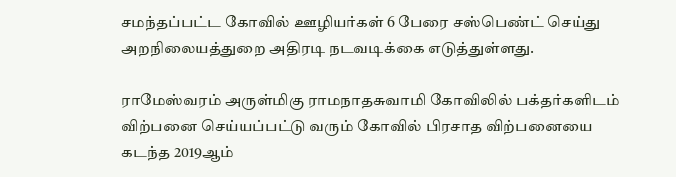சமந்தப்பட்ட கோவில் ஊழியர்கள் 6 பேரை சஸ்பெண்ட் செய்து அறநிலையத்துறை அதிரடி நடவடிக்கை எடுத்துள்ளது.

ராமேஸ்வரம் அருள்மிகு ராமநாதசுவாமி கோவிலில் பக்தர்களிடம் விற்பனை செய்யப்பட்டு வரும் கோவில் பிரசாத விற்பனையை கடந்த 2019ஆம்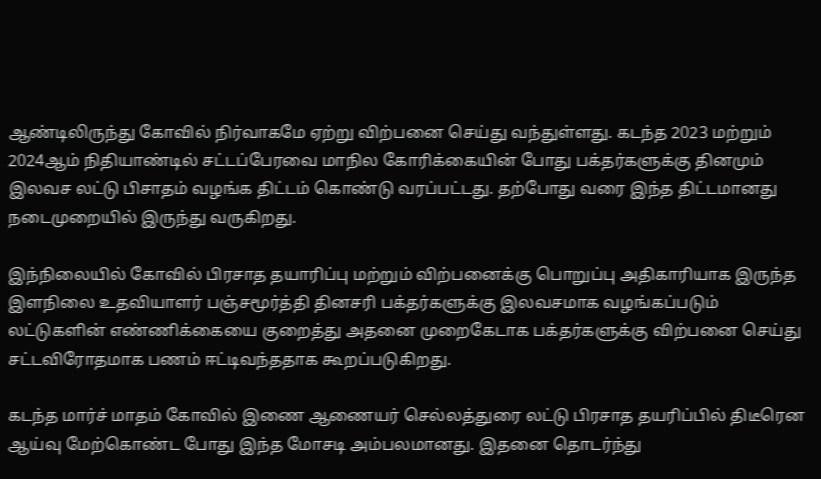ஆண்டிலிருந்து கோவில் நிர்வாகமே ஏற்று விற்பனை செய்து வந்துள்ளது. கடந்த 2023 மற்றும் 2024ஆம் நிதியாண்டில் சட்டப்பேரவை மாநில கோரிக்கையின் போது பக்தர்களுக்கு தினமும் இலவச லட்டு பிசாதம் வழங்க திட்டம் கொண்டு வரப்பட்டது. தற்போது வரை இந்த திட்டமானது நடைமுறையில் இருந்து வருகிறது.

இந்நிலையில் கோவில் பிரசாத தயாரிப்பு மற்றும் விற்பனைக்கு பொறுப்பு அதிகாரியாக இருந்த இளநிலை உதவியாளர் பஞ்சமூர்த்தி தினசரி பக்தர்களுக்கு இலவசமாக வழங்கப்படும் லட்டுகளின் எண்ணிக்கையை குறைத்து அதனை முறைகேடாக பக்தர்களுக்கு விற்பனை செய்து சட்டவிரோதமாக பணம் ஈட்டிவந்ததாக கூறப்படுகிறது.

கடந்த மார்ச் மாதம் கோவில் இணை ஆணையர் செல்லத்துரை லட்டு பிரசாத தயரிப்பில் திடீரென ஆய்வு மேற்கொண்ட போது இந்த மோசடி அம்பலமானது. இதனை தொடர்ந்து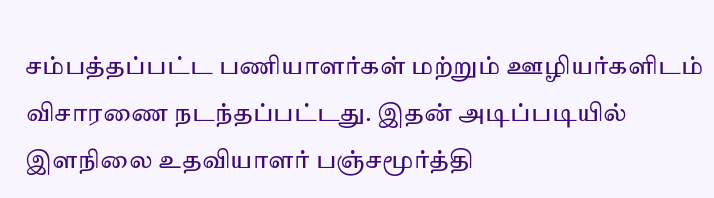சம்பத்தப்பட்ட பணியாளர்கள் மற்றும் ஊழியர்களிடம் விசாரணை நடந்தப்பட்டது. இதன் அடிப்படியில் இளநிலை உதவியாளர் பஞ்சமூர்த்தி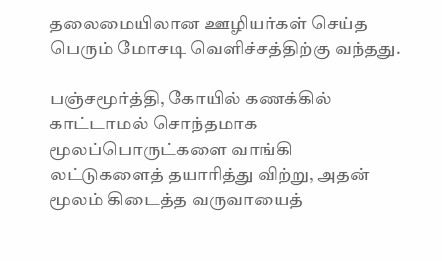தலைமையிலான ஊழியர்கள் செய்த பெரும் மோசடி வெளிச்சத்திற்கு வந்தது.

பஞ்சமூர்த்தி, கோயில் கணக்கில் காட்டாமல் சொந்தமாக மூலப்பொருட்களை வாங்கி லட்டுகளைத் தயாரித்து விற்று, அதன் மூலம் கிடைத்த வருவாயைத்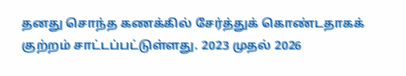தனது சொந்த கணக்கில் சேர்த்துக் கொண்டதாகக் குற்றம் சாட்டப்பட்டுள்ளது. 2023 முதல் 2026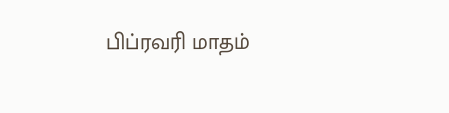பிப்ரவரி மாதம்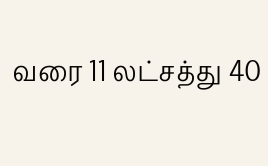வரை 11 லட்சத்து 40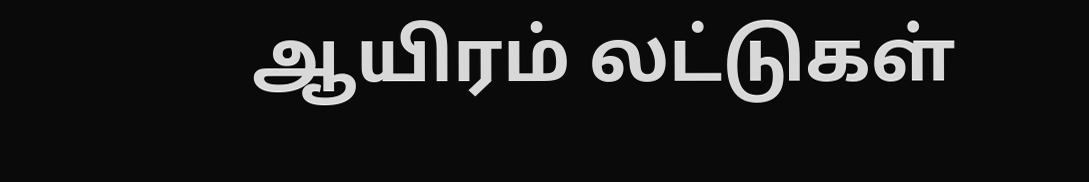ஆயிரம் லட்டுகள்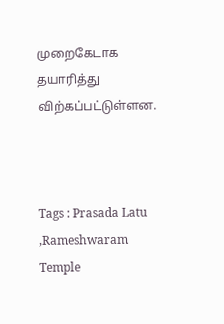முறைகேடாக தயாரித்து விற்கப்பட்டுள்ளன.



Tags : Prasada Latu ,Rameshwaram Temple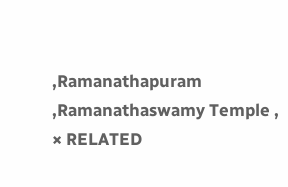,Ramanathapuram ,Ramanathaswamy Temple ,
× RELATED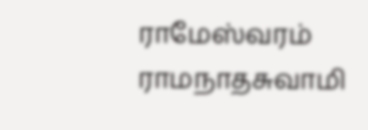ராமேஸ்வரம் ராமநாதசுவாமி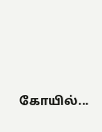கோயில்...